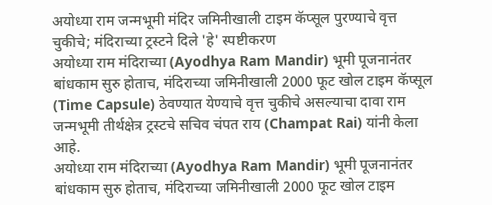अयोध्या राम जन्मभूमी मंदिर जमिनीखाली टाइम कॅप्सूल पुरण्याचे वृत्त चुकीचे; मंदिराच्या ट्रस्टने दिले 'हे' स्पष्टीकरण
अयोध्या राम मंदिराच्या (Ayodhya Ram Mandir) भूमी पूजनानंतर बांधकाम सुरु होताच, मंदिराच्या जमिनीखाली 2000 फूट खोल टाइम कॅप्सूल (Time Capsule) ठेवण्यात येण्याचे वृत्त चुकीचे असल्याचा दावा राम जन्मभूमी तीर्थक्षेत्र ट्रस्टचे सचिव चंपत राय (Champat Rai) यांनी केला आहे.
अयोध्या राम मंदिराच्या (Ayodhya Ram Mandir) भूमी पूजनानंतर बांधकाम सुरु होताच, मंदिराच्या जमिनीखाली 2000 फूट खोल टाइम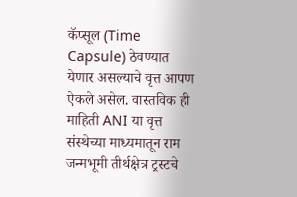कॅप्सूल (Time Capsule) ठेवण्यात येणार असल्याचे वृत्त आपण ऐकले असेल. वास्तविक ही माहिती ANI या वृत्त संस्थेच्या माध्यमातून राम जन्मभूमी तीर्थक्षेत्र ट्रस्टचे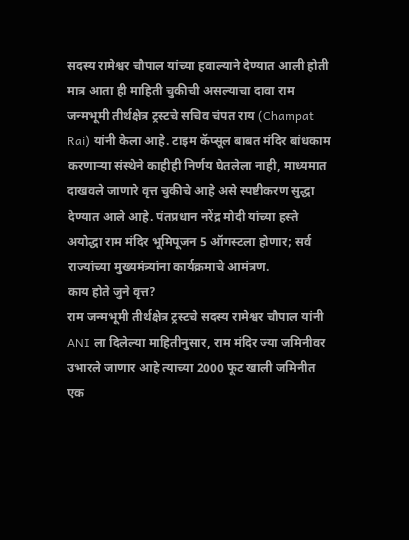सदस्य रामेश्वर चौपाल यांच्या हवाल्याने देण्यात आली होती मात्र आता ही माहिती चुकीची असल्याचा दावा राम जन्मभूमी तीर्थक्षेत्र ट्रस्टचे सचिव चंपत राय (Champat Rai) यांनी केला आहे. टाइम कॅप्सूल बाबत मंदिर बांधकाम करणाऱ्या संस्थेने काहीही निर्णय घेतलेला नाही, माध्यमात दाखवले जाणारे वृत्त चुकीचे आहे असे स्पष्टीकरण सुद्धा देण्यात आले आहे. पंतप्रधान नरेंद्र मोदी यांच्या हस्ते अयोद्धा राम मंदिर भूमिपूजन 5 ऑगस्टला होणार; सर्व राज्यांच्या मुख्यमंत्र्यांना कार्यक्रमाचे आमंत्रण.
काय होते जुने वृत्त?
राम जन्मभूमी तीर्थक्षेत्र ट्रस्टचे सदस्य रामेश्वर चौपाल यांनी ANI ला दिलेल्या माहितीनुसार, राम मंदिर ज्या जमिनीवर उभारले जाणार आहे त्याच्या 2000 फूट खाली जमिनीत एक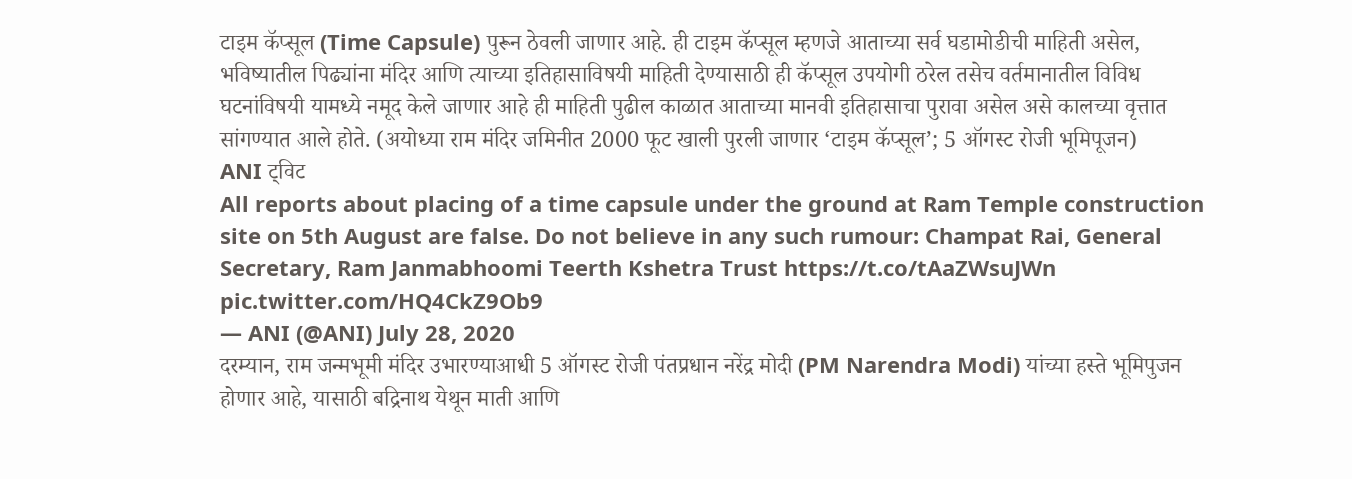टाइम कॅप्सूल (Time Capsule) पुरून ठेवली जाणार आहे. ही टाइम कॅप्सूल म्हणजे आताच्या सर्व घडामोडीची माहिती असेल, भविष्यातील पिढ्यांना मंदिर आणि त्याच्या इतिहासाविषयी माहिती देण्यासाठी ही कॅप्सूल उपयोगी ठरेल तसेच वर्तमानातील विविध घटनांविषयी यामध्ये नमूद केले जाणार आहे ही माहिती पुढील काळात आताच्या मानवी इतिहासाचा पुरावा असेल असे कालच्या वृत्तात सांगण्यात आले होते. (अयोध्या राम मंदिर जमिनीत 2000 फूट खाली पुरली जाणार ‘टाइम कॅप्सूल’; 5 ऑगस्ट रोजी भूमिपूजन)
ANI ट्विट
All reports about placing of a time capsule under the ground at Ram Temple construction site on 5th August are false. Do not believe in any such rumour: Champat Rai, General Secretary, Ram Janmabhoomi Teerth Kshetra Trust https://t.co/tAaZWsuJWn pic.twitter.com/HQ4CkZ9Ob9
— ANI (@ANI) July 28, 2020
दरम्यान, राम जन्मभूमी मंदिर उभारण्याआधी 5 ऑगस्ट रोजी पंतप्रधान नरेंद्र मोदी (PM Narendra Modi) यांच्या हस्ते भूमिपुजन होणार आहे, यासाठी बद्रिनाथ येथून माती आणि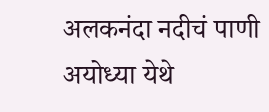अलकनंदा नदीचं पाणी अयोध्या येथे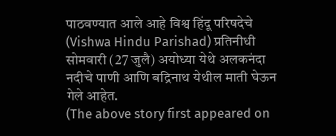पाठवण्यात आले आहे विश्व हिंदू परिषदेचे (Vishwa Hindu Parishad) प्रतिनीधी सोमवारी (27 जुलै) अयोध्या येथे अलकनंदा नदीचे पाणी आणि बद्रिनाथ येथील माती घेऊन गेले आहेत.
(The above story first appeared on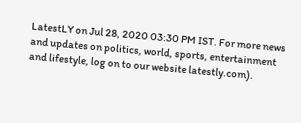LatestLY on Jul 28, 2020 03:30 PM IST. For more news and updates on politics, world, sports, entertainment and lifestyle, log on to our website latestly.com).